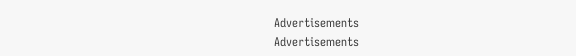Advertisements
Advertisements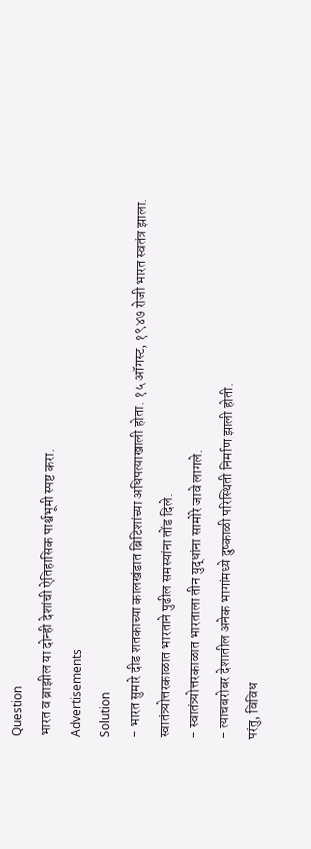Question
भारत व ब्राझील या दोन्ही देशांची ऐतिहासिक पार्श्वभूमी स्पष्ट करा.
Advertisements
Solution
- भारत सुमारे दीड शतकाच्या कालखंडात ब्रिटिशांच्या अधिपत्याखाली होता. १५ ऑगस्ट, १९४७ रोजी भारत स्वतंत्र झाला. स्वातंत्र्योत्तरकाळात भारताने पुढील समस्यांना तोंड दिले.
- स्वातंत्र्योत्तरकाळात भारताला तीन युद्धांना सामोरे जावे लागले.
- त्याचबरोबर देशातील अनेक भागांमध्ये दुष्काळी परिस्थिती निर्माण झाली होती.
परंतु, विविध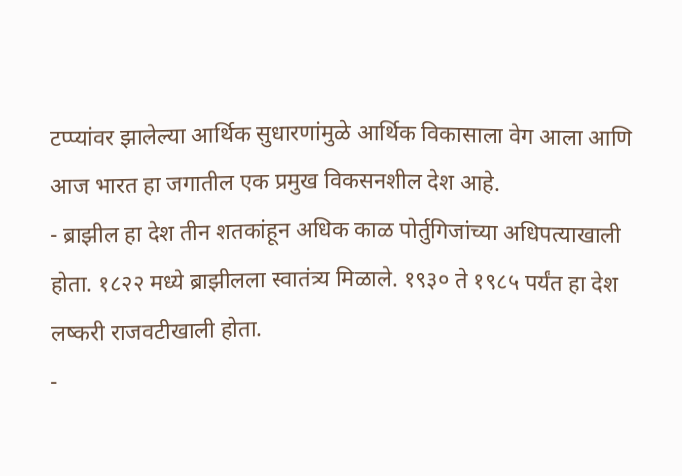टप्प्यांवर झालेल्या आर्थिक सुधारणांमुळे आर्थिक विकासाला वेग आला आणि आज भारत हा जगातील एक प्रमुख विकसनशील देश आहे.
- ब्राझील हा देश तीन शतकांहून अधिक काळ पोर्तुगिजांच्या अधिपत्याखाली होता. १८२२ मध्ये ब्राझीलला स्वातंत्र्य मिळाले. १९३० ते १९८५ पर्यंत हा देश लष्करी राजवटीखाली होता.
-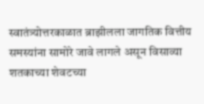स्वातंत्र्योत्तरकाळात ब्राझीलला जागतिक वित्तीय समस्यांना सामोरे जावे लागले असून विसाव्या शतकाच्या शेवटच्या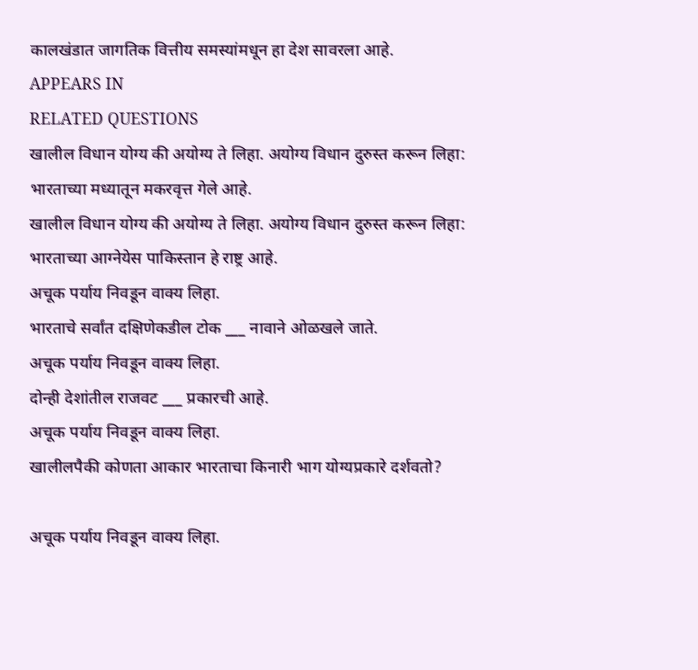कालखंडात जागतिक वित्तीय समस्यांमधून हा देश सावरला आहे.
APPEARS IN
RELATED QUESTIONS
खालील विधान योग्य की अयोग्य ते लिहा. अयोग्य विधान दुरुस्त करून लिहा:
भारताच्या मध्यातून मकरवृत्त गेले आहे.
खालील विधान योग्य की अयोग्य ते लिहा. अयोग्य विधान दुरुस्त करून लिहा:
भारताच्या आग्नेयेस पाकिस्तान हे राष्ट्र आहे.
अचूक पर्याय निवडून वाक्य लिहा.
भारताचे सर्वांत दक्षिणेकडील टोक ___ नावाने ओळखले जाते.
अचूक पर्याय निवडून वाक्य लिहा.
दोन्ही देशांतील राजवट ___ प्रकारची आहे.
अचूक पर्याय निवडून वाक्य लिहा.
खालीलपैकी कोणता आकार भारताचा किनारी भाग योग्यप्रकारे दर्शवतो?

अचूक पर्याय निवडून वाक्य लिहा.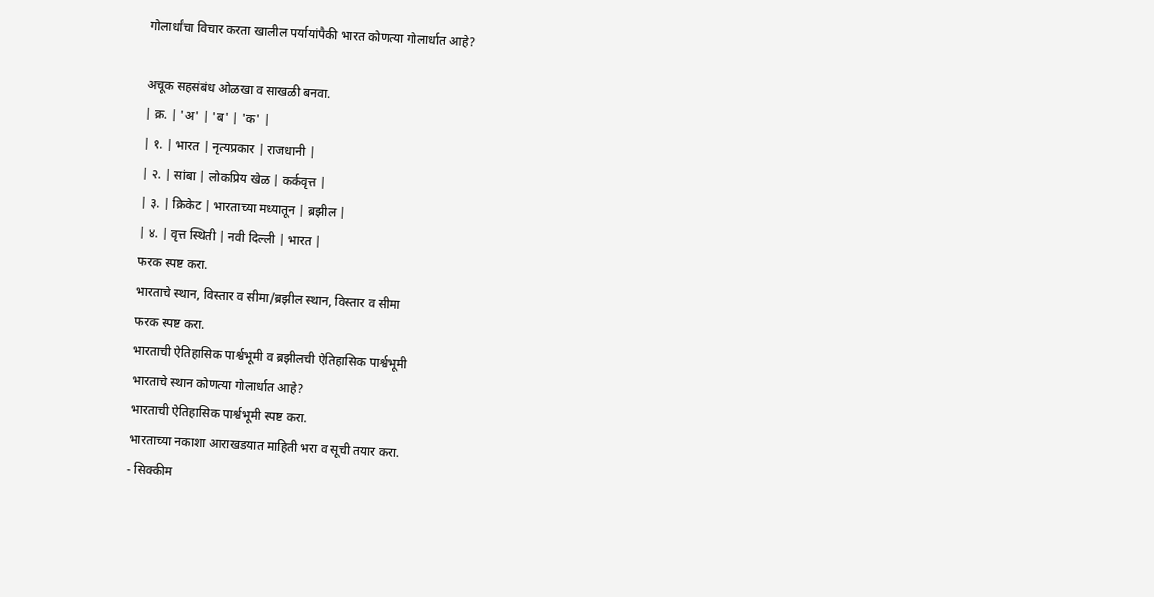गोलार्धांचा विचार करता खालील पर्यायांपैकी भारत कोणत्या गोलार्धात आहे?

अचूक सहसंबंध ओळखा व साखळी बनवा.
| क्र. | 'अ' | 'ब' | 'क' |
| १. | भारत | नृत्यप्रकार | राजधानी |
| २. | सांबा | लोकप्रिय खेळ | कर्कवृत्त |
| ३. | क्रिकेट | भारताच्या मध्यातून | ब्रझील |
| ४. | वृत्त स्थिती | नवी दिल्ली | भारत |
फरक स्पष्ट करा.
भारताचे स्थान, विस्तार व सीमा/ब्रझील स्थान, विस्तार व सीमा
फरक स्पष्ट करा.
भारताची ऐतिहासिक पार्श्वभूमी व ब्रझीलची ऐतिहासिक पार्श्वभूमी
भारताचे स्थान कोणत्या गोलार्धात आहे?
भारताची ऐतिहासिक पार्श्वभूमी स्पष्ट करा.
भारताच्या नकाशा आराखडयात माहिती भरा व सूची तयार करा.
- सिक्कीम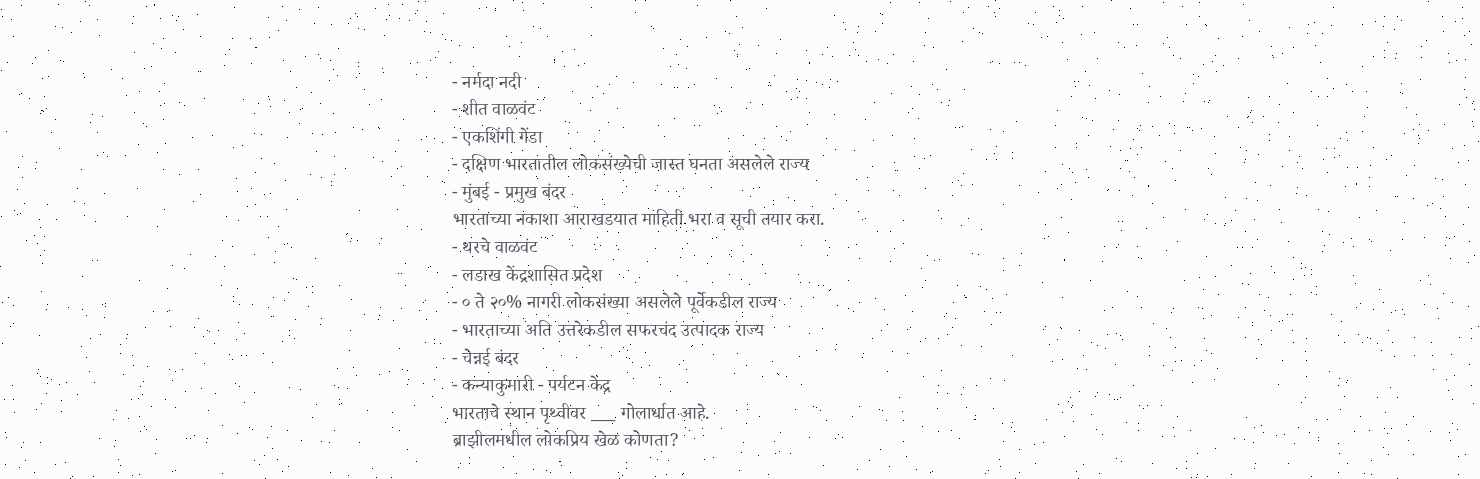- नर्मदा नदी
- शीत वाळवंट
- एकशिंगी गेंडा
- दक्षिण भारतातील लोकसंख्येची जास्त घनता असलेले राज्य
- मुंबई - प्रमुख बंदर
भारताच्या नकाशा आराखडयात माहिती भरा व सूची तयार करा.
- थरचे वाळवंट
- लडाख केंद्रशासित प्रदेश
- ० ते २०% नागरी लोकसंख्या असलेले पूर्वेकडील राज्य
- भारताच्या अति उत्तरेकडील सफरचंद उत्पादक राज्य
- चेन्नई बंदर
- कन्याकुमारी - पर्यटन केंद्र
भारताचे स्थान पृथ्वीवर ___ गोलार्धात आहे.
ब्राझीलमधील लोकप्रिय खेळ कोणता?